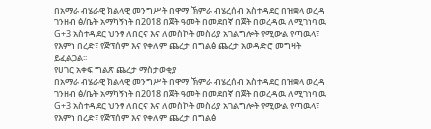በአማራ ብሄራዊ ክልላዊ መንግሥት በዋማ ኽምራ ብሄረሰብ አስተዳደር በዝቋላ ወረዳ ገንዘብ ፅ/ቤት አማካኝነት በ2018 በጀት ዓመት በመደበኛ በጀት በወረዳዉ ለሚገነባዉ G+3 አስተዳደር ህንፃ ለበርና እና ለመስኮት መስሪያ አገልግሎት የሚውል የጣዉላ፣ የእምነ በረድ፣ የጅፕሰም እና የቀለም ጨረታ በግልፅ ጨረታ አወዳድሮ መግዛት ይፈልጋል፡፡
የሀገር አቀፍ ግልጽ ጨረታ ማስታወቂያ
በአማራ ብሄራዊ ክልላዊ መንግሥት በዋማ ኽምራ ብሄረሰብ አስተዳደር በዝቋላ ወረዳ ገንዘብ ፅ/ቤት አማካኝነት በ2018 በጀት ዓመት በመደበኛ በጀት በወረዳዉ ለሚገነባዉ G+3 አስተዳደር ህንፃ ለበርና እና ለመስኮት መስሪያ አገልግሎት የሚውል የጣዉላ፣ የእምነ በረድ፣ የጅፕሰም እና የቀለም ጨረታ በግልፅ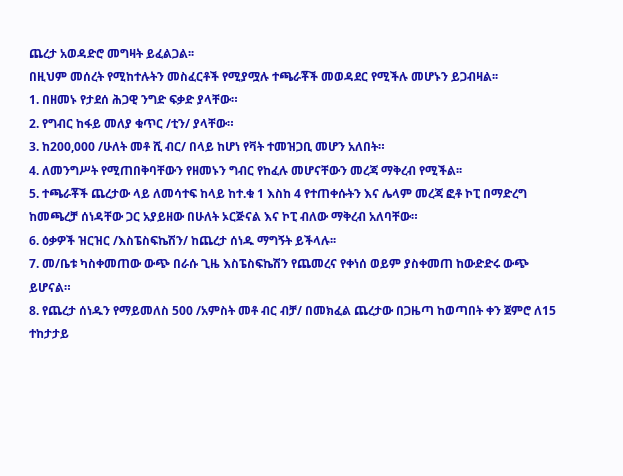ጨረታ አወዳድሮ መግዛት ይፈልጋል፡፡
በዚህም መሰረት የሚከተሉትን መስፈርቶች የሚያሟሉ ተጫራቾች መወዳደር የሚችሉ መሆኑን ይጋብዛል፡፡
1. በዘመኑ የታደሰ ሕጋዊ ንግድ ፍቃድ ያላቸው።
2. የግብር ከፋይ መለያ ቁጥር /ቲን/ ያላቸው።
3. ከ200,000 /ሁለት መቶ ሺ ብር/ በላይ ከሆነ የቫት ተመዝጋቢ መሆን አለበት።
4. ለመንግሥት የሚጠበቅባቸውን የዘመኑን ግብር የከፈሉ መሆናቸውን መረጃ ማቅረብ የሚችል፡፡
5. ተጫራቾች ጨረታው ላይ ለመሳተፍ ከላይ ከተ.ቁ 1 እስከ 4 የተጠቀሱትን እና ሌላም መረጃ ፎቶ ኮፒ በማድረግ ከመጫረቻ ሰነዳቸው ጋር አያይዘው በሁለት ኦርጅናል እና ኮፒ ብለው ማቅረብ አለባቸው።
6. ዕቃዎች ዝርዝር /እስፔስፍኬሽን/ ከጨረታ ሰነዱ ማግኝት ይችላሉ፡፡
7. መ/ቤቱ ካስቀመጠው ውጭ በራሱ ጊዜ እስፔስፍኬሽን የጨመረና የቀነሰ ወይም ያስቀመጠ ከውድድሩ ውጭ ይሆናል።
8. የጨረታ ሰነዱን የማይመለስ 500 /አምስት መቶ ብር ብቻ/ በመክፈል ጨረታው በጋዜጣ ከወጣበት ቀን ጀምሮ ለ15 ተከታታይ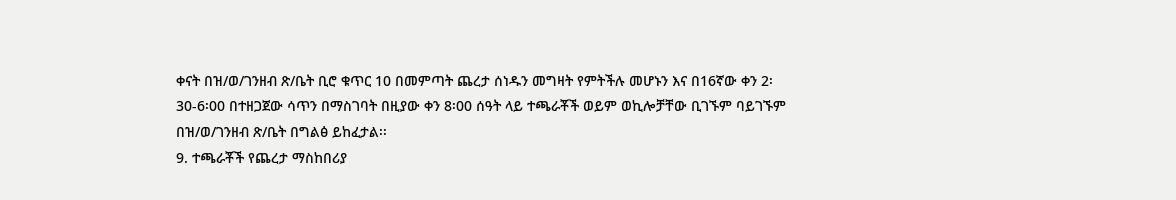ቀናት በዝ/ወ/ገንዘብ ጽ/ቤት ቢሮ ቁጥር 10 በመምጣት ጨረታ ሰነዱን መግዛት የምትችሉ መሆኑን እና በ16ኛው ቀን 2፡30-6፡00 በተዘጋጀው ሳጥን በማስገባት በዚያው ቀን 8፡00 ሰዓት ላይ ተጫራቾች ወይም ወኪሎቻቸው ቢገኙም ባይገኙም በዝ/ወ/ገንዘብ ጽ/ቤት በግልፅ ይከፈታል፡፡
9. ተጫራቾች የጨረታ ማስከበሪያ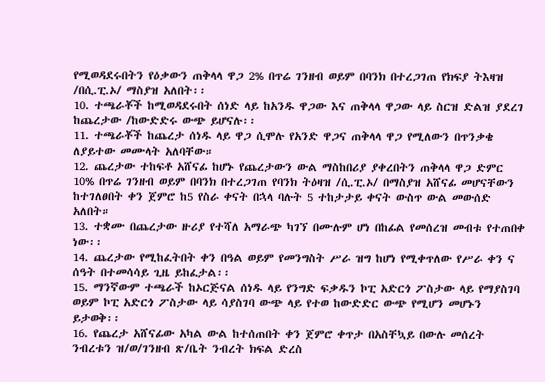የሚወዳደሩበትን የዕቃውን ጠቅላላ ዋጋ 2% በጥሬ ገንዘብ ወይም በባንክ በተረጋገጠ የክፍያ ትእዛዝ /በሲ.ፒ.ኦ/ ማስያዝ አለበት፡፡
10. ተጫራቾች ከሚወዳደሩበት ሰነድ ላይ ከአንዱ ዋጋው እና ጠቅላላ ዋጋው ላይ ስርዝ ድልዝ ያደረገ ከጨረታው /ከውድድሩ ውጭ ይሆናሉ፡፡
11. ተጫራቾች ከጨረታ ሰነዱ ላይ ዋጋ ሲሞሉ የአንድ ዋጋና ጠቅላላ ዋጋ የሚለውን በጥንቃቄ ለያይተው መሙላት አለባቸው።
12. ጨረታው ተከፍቶ አሸናፊ ከሆኑ የጨረታውን ውል ማስከበሪያ ያቀረበትን ጠቅላላ ዋጋ ድምር 10% በጥሬ ገንዘብ ወይም በባንክ በተረጋገጠ የባንክ ትዕዛዝ /ሲ.ፒ.ኦ/ በማስያዝ አሸናፊ መሆናቸውን ከተገለፀበት ቀን ጀምሮ ከ5 የስራ ቀናት በኋላ ባሉት 5 ተከታታይ ቀናት ውስጥ ውል መውሰድ አለበት።
13. ተቋሙ በጨረታው ዙሪያ የተሻለ አማራጭ ካገኘ በሙሉም ሆነ በከፊል የመሰረዝ መብቱ የተጠበቀ ነው፡፡
14. ጨረታው የሚከፈትበት ቀን በዓል ወይም የመንግስት ሥራ ዝግ ከሆነ የሚቀጥለው የሥራ ቀን ና ሰዓት በተመሳሳይ ጊዜ ይከፈታል፡፡
15. ማንኛውም ተጫራች ከኦርጅናል ሰነዱ ላይ የንግድ ፍቃዱን ኮፒ አድርጎ ፖስታው ላይ የማያስገባ ወይም ኮፒ አድርጎ ፖስታው ላይ ሳያስገባ ውጭ ላይ የተወ ከውድድር ውጭ የሚሆን መሆኑን ይታወቅ፡፡
16. የጨረታ አሸናፊው አካል ውል ከተሰጠበት ቀን ጀምሮ ቀጥታ በአስቸኳይ በውሉ መሰረት ንብረቱን ዝ/ወ/ገንዘብ ጽ/ቤት ንብረት ክፍል ድረስ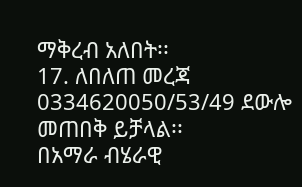ማቅረብ አለበት፡፡
17. ለበለጠ መረጃ 0334620050/53/49 ደውሎ መጠበቅ ይቻላል፡፡
በአማራ ብሄራዊ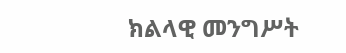ክልላዊ መንግሥት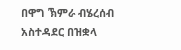በዋግ ኽምራ ብሄረሰብ አስተዳደር በዝቋላ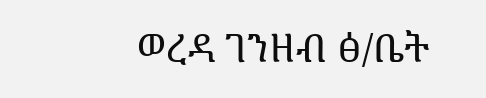ወረዳ ገንዘብ ፅ/ቤት